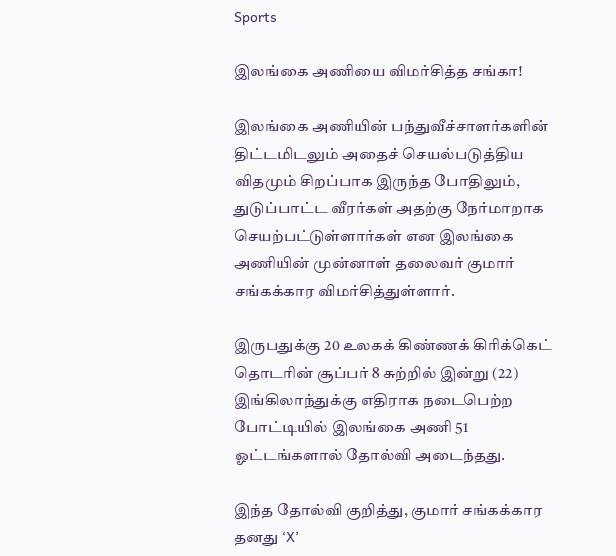Sports

இலங்கை அணியை விமர்சித்த சங்கா!

இலங்கை அணியின் பந்துவீச்சாளர்களின் திட்டமிடலும் அதைச் செயல்படுத்திய விதமும் சிறப்பாக இருந்த போதிலும், துடுப்பாட்ட வீரர்கள் அதற்கு நேர்மாறாக செயற்பட்டுள்ளார்கள் என இலங்கை அணியின் முன்னாள் தலைவர் குமார் சங்கக்கார விமர்சித்துள்ளார்.

இருபதுக்கு 20 உலகக் கிண்ணக் கிரிக்கெட் தொடரின் சூப்பர் 8 சுற்றில் இன்று (22) இங்கிலாந்துக்கு எதிராக நடைபெற்ற போட்டியில் இலங்கை அணி 51 ஓட்டங்களால் தோல்வி அடைந்தது.

இந்த தோல்வி குறித்து, குமார் சங்கக்கார தனது ‘X’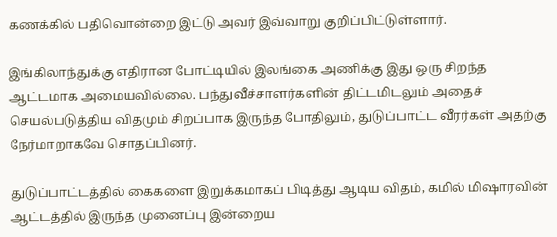கணக்கில் பதிவொன்றை இட்டு அவர் இவ்வாறு குறிப்பிட்டுள்ளார்.

இங்கிலாந்துக்கு எதிரான போட்டியில் இலங்கை அணிக்கு இது ஒரு சிறந்த ஆட்டமாக அமையவில்லை. பந்துவீச்சாளர்களின் திட்டமிடலும் அதைச் செயல்படுத்திய விதமும் சிறப்பாக இருந்த போதிலும், துடுப்பாட்ட வீரர்கள் அதற்கு நேர்மாறாகவே சொதப்பினர்.

துடுப்பாட்டத்தில் கைகளை இறுக்கமாகப் பிடித்து ஆடிய விதம், கமில் மிஷாரவின் ஆட்டத்தில் இருந்த முனைப்பு இன்றைய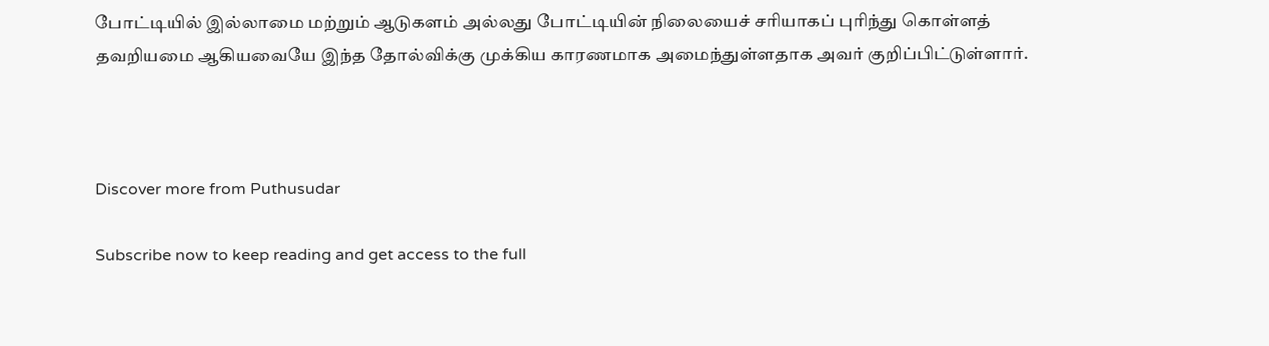போட்டியில் இல்லாமை மற்றும் ஆடுகளம் அல்லது போட்டியின் நிலையைச் சரியாகப் புரிந்து கொள்ளத் தவறியமை ஆகியவையே இந்த தோல்விக்கு முக்கிய காரணமாக அமைந்துள்ளதாக அவர் குறிப்பிட்டுள்ளார்.



Discover more from Puthusudar

Subscribe now to keep reading and get access to the full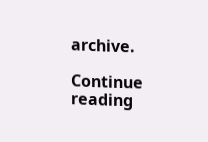archive.

Continue reading